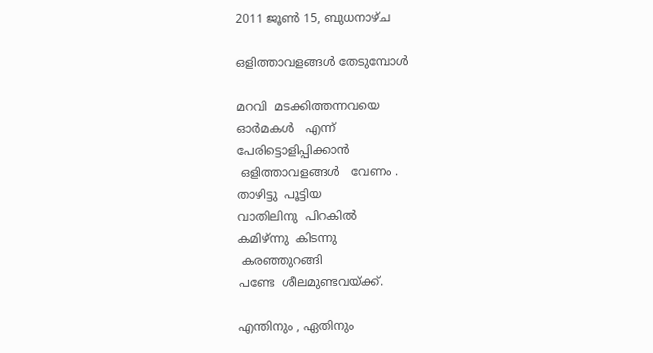2011 ജൂൺ 15, ബുധനാഴ്‌ച

ഒളിത്താവളങ്ങള്‍ തേടുമ്പോള്‍

മറവി  മടക്കിത്തന്നവയെ
ഓര്‍മകള്‍   എന്ന്
പേരിട്ടൊളിപ്പിക്കാന്‍
 ഒളിത്താവളങ്ങള്‍   വേണം .
താഴിട്ടു  പൂട്ടിയ
വാതിലിനു  പിറകില്‍
കമിഴ്ന്നു  കിടന്നു
 കരഞ്ഞുറങ്ങി
പണ്ടേ  ശീലമുണ്ടവയ്ക്ക്.

എന്തിനും , ഏതിനും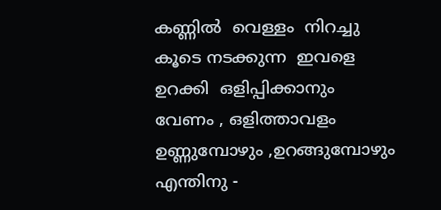കണ്ണില്‍  വെള്ളം  നിറച്ചു
കൂടെ നടക്കുന്ന  ഇവളെ
ഉറക്കി  ഒളിപ്പിക്കാനും
വേണം , ഒളിത്താവളം
ഉണ്ണുമ്പോഴും ,ഉറങ്ങുമ്പോഴും
എന്തിനു -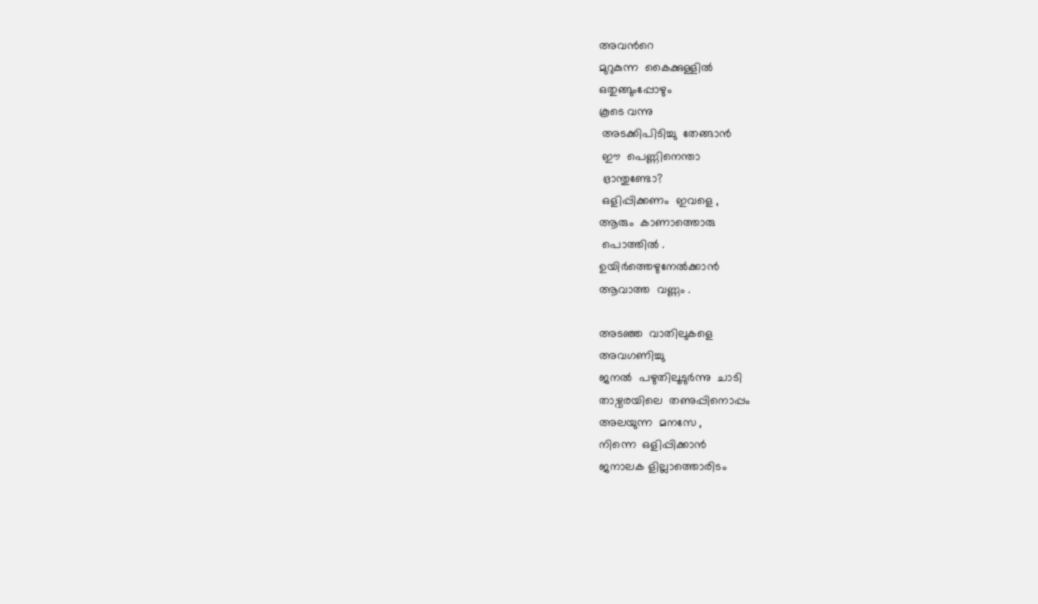അവന്‍റെ
മുറുകുന്ന  കൈക്കുള്ളില്‍
ഒതുങ്ങുംപ്പോഴും
കൂടെ വന്നു
 അടക്കിപിടിച്ചു  തേങ്ങാന്‍
 ഈ  പെണ്ണിനെന്താ
 ഭ്രാന്തുണ്ടോ?
 ഒളിപ്പിക്കണം  ഇവളെ ,
ആരും  കാണാത്തൊരു
 പൊത്തില്‍ .
ഉയിര്‍ത്തെഴുനേല്‍ക്കാന്‍
ആവാത്ത  വണ്ണം .

അടഞ്ഞ  വാതിലുകളെ
അവഗണിച്ചു
ജനല്‍  പഴുതിലൂടുര്‍ന്നു  ചാടി
താഴ്വരയിലെ  തണുപ്പിനൊപ്പം
അലയുന്ന  മനസേ ,
നിന്നെ  ഒളിപ്പിക്കാന്‍
ജനാലക ളില്ലാത്തൊരിടം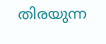തിരയുന്ന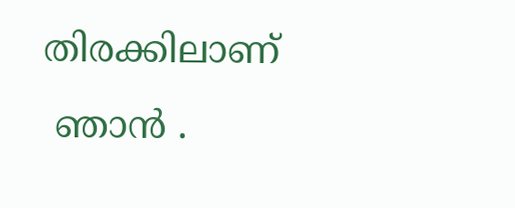തിരക്കിലാണ്
 ഞാന്‍ .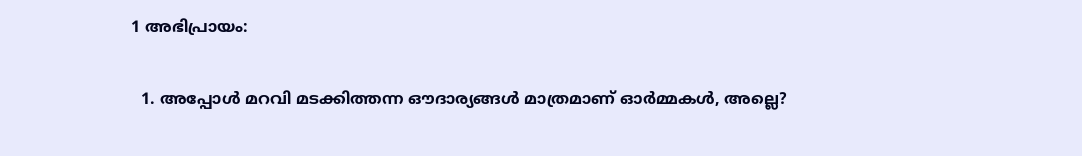1 അഭിപ്രായം:

  1. അപ്പോള്‍ മറവി മടക്കിത്തന്ന ഔദാര്യങ്ങള്‍ മാത്രമാണ് ഓര്‍മ്മകള്‍, അല്ലെ?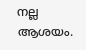നല്ല ആശയം.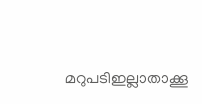മറുപടിഇല്ലാതാക്കൂ